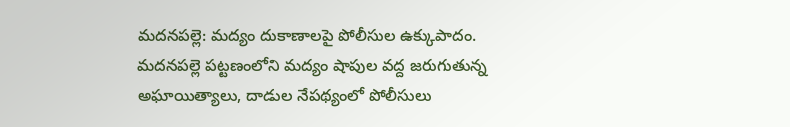మదనపల్లె: మద్యం దుకాణాలపై పోలీసుల ఉక్కుపాదం.
మదనపల్లె పట్టణంలోని మద్యం షాపుల వద్ద జరుగుతున్న అఘాయిత్యాలు, దాడుల నేపథ్యంలో పోలీసులు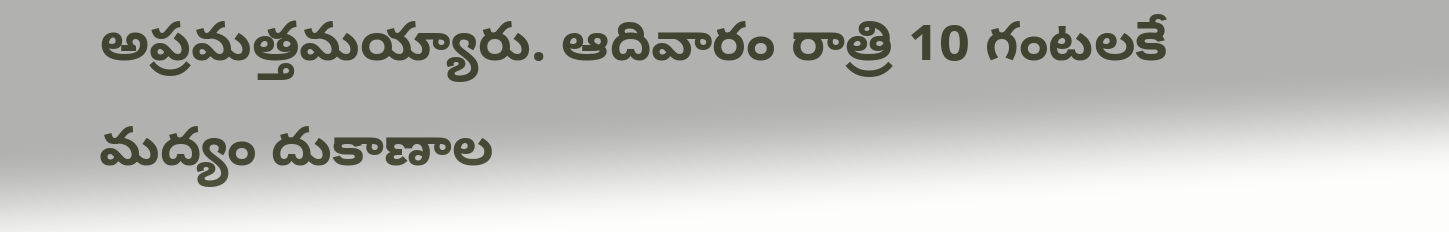అప్రమత్తమయ్యారు. ఆదివారం రాత్రి 10 గంటలకే మద్యం దుకాణాల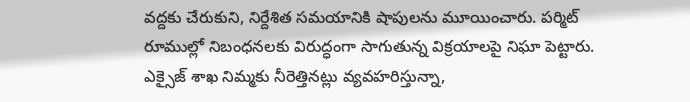వద్దకు చేరుకుని, నిర్దేశిత సమయానికి షాపులను మూయించారు. పర్మిట్ రూముల్లో నిబంధనలకు విరుద్ధంగా సాగుతున్న విక్రయాలపై నిఘా పెట్టారు. ఎక్సైజ్ శాఖ నిమ్మకు నీరెత్తినట్లు వ్యవహరిస్తున్నా,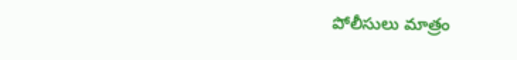పోలీసులు మాత్రం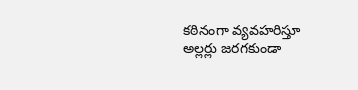కఠినంగా వ్యవహరిస్తూ అల్లర్లు జరగకుండా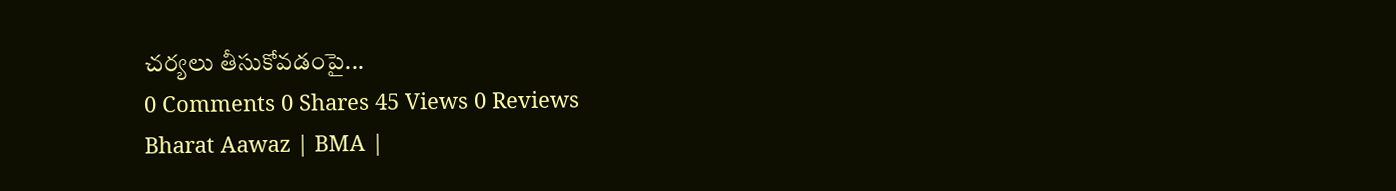చర్యలు తీసుకోవడంపై...
0 Comments 0 Shares 45 Views 0 Reviews
Bharat Aawaz | BMA |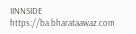IINNSIDE https://ba.bharataawaz.com